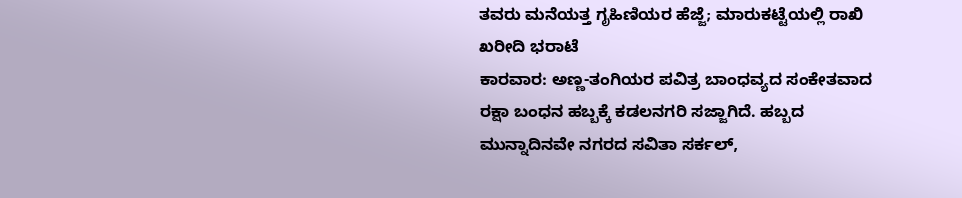ತವರು ಮನೆಯತ್ತ ಗೃಹಿಣಿಯರ ಹೆಜ್ಜೆ; ಮಾರುಕಟ್ಟೆಯಲ್ಲಿ ರಾಖಿ ಖರೀದಿ ಭರಾಟೆ
ಕಾರವಾರ: ಅಣ್ಣ-ತಂಗಿಯರ ಪವಿತ್ರ ಬಾಂಧವ್ಯದ ಸಂಕೇತವಾದ ರಕ್ಷಾ ಬಂಧನ ಹಬ್ಬಕ್ಕೆ ಕಡಲನಗರಿ ಸಜ್ಜಾಗಿದೆ. ಹಬ್ಬದ ಮುನ್ನಾದಿನವೇ ನಗರದ ಸವಿತಾ ಸರ್ಕಲ್,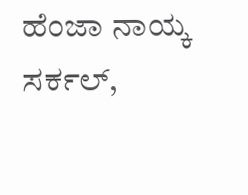ಹೆಂಜಾ ನಾಯ್ಕ ಸರ್ಕಲ್,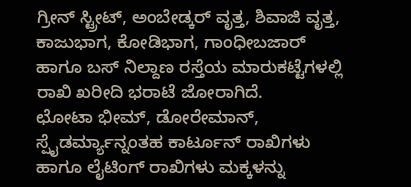ಗ್ರೀನ್ ಸ್ಟ್ರೀಟ್, ಅಂಬೇಡ್ಕರ್ ವೃತ್ತ, ಶಿವಾಜಿ ವೃತ್ತ, ಕಾಜುಭಾಗ, ಕೋಡಿಭಾಗ, ಗಾಂಧೀಬಜಾರ್ ಹಾಗೂ ಬಸ್ ನಿಲ್ದಾಣ ರಸ್ತೆಯ ಮಾರುಕಟ್ಟೆಗಳಲ್ಲಿ ರಾಖಿ ಖರೀದಿ ಭರಾಟೆ ಜೋರಾಗಿದೆ.
ಛೋಟಾ ಭೀಮ್, ಡೋರೇಮಾನ್, ಸ್ಪೈಡರ್ಮ್ಯಾನ್ನಂತಹ ಕಾರ್ಟೂನ್ ರಾಖಿಗಳು ಹಾಗೂ ಲೈಟಿಂಗ್ ರಾಖಿಗಳು ಮಕ್ಕಳನ್ನು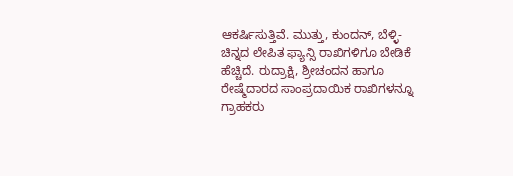ಆಕರ್ಷಿಸುತ್ತಿವೆ. ಮುತ್ತು, ಕುಂದನ್, ಬೆಳ್ಳಿ-ಚಿನ್ನದ ಲೇಪಿತ ಫ್ಯಾನ್ಸಿ ರಾಖಿಗಳಿಗೂ ಬೇಡಿಕೆ ಹೆಚ್ಚಿದೆ. ರುದ್ರಾಕ್ಷಿ, ಶ್ರೀಚಂದನ ಹಾಗೂ ರೇಷ್ಮೆದಾರದ ಸಾಂಪ್ರದಾಯಿಕ ರಾಖಿಗಳನ್ನೂ ಗ್ರಾಹಕರು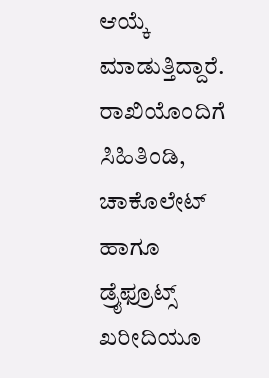ಆಯ್ಕೆ ಮಾಡುತ್ತಿದ್ದಾರೆ.
ರಾಖಿಯೊಂದಿಗೆ ಸಿಹಿತಿಂಡಿ, ಚಾಕೊಲೇಟ್ ಹಾಗೂ ಡ್ರೈಫ್ರೂಟ್ಸ್ ಖರೀದಿಯೂ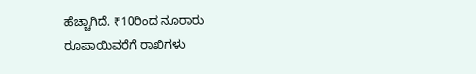ಹೆಚ್ಚಾಗಿದೆ. ₹10ರಿಂದ ನೂರಾರು ರೂಪಾಯಿವರೆಗೆ ರಾಖಿಗಳು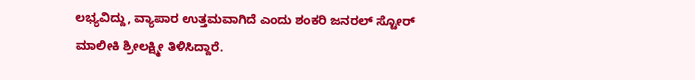ಲಭ್ಯವಿದ್ದು, ವ್ಯಾಪಾರ ಉತ್ತಮವಾಗಿದೆ ಎಂದು ಶಂಕರಿ ಜನರಲ್ ಸ್ಟೋರ್ ಮಾಲೀಕಿ ಶ್ರೀಲಕ್ಷ್ಮೀ ತಿಳಿಸಿದ್ದಾರೆ.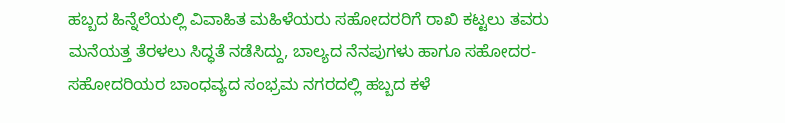ಹಬ್ಬದ ಹಿನ್ನೆಲೆಯಲ್ಲಿ ವಿವಾಹಿತ ಮಹಿಳೆಯರು ಸಹೋದರರಿಗೆ ರಾಖಿ ಕಟ್ಟಲು ತವರು ಮನೆಯತ್ತ ತೆರಳಲು ಸಿದ್ಧತೆ ನಡೆಸಿದ್ದು, ಬಾಲ್ಯದ ನೆನಪುಗಳು ಹಾಗೂ ಸಹೋದರ-ಸಹೋದರಿಯರ ಬಾಂಧವ್ಯದ ಸಂಭ್ರಮ ನಗರದಲ್ಲಿ ಹಬ್ಬದ ಕಳೆ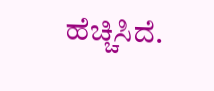ಹೆಚ್ಚಿಸಿದೆ.